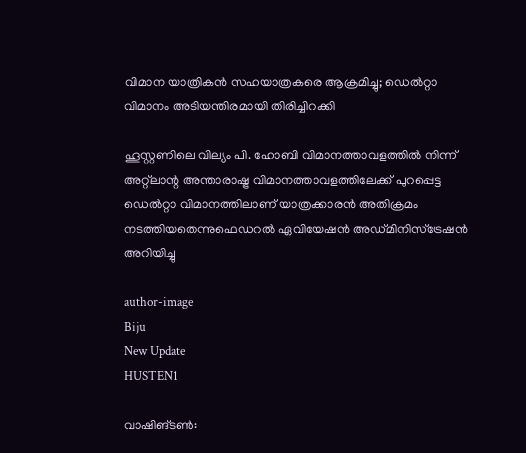വിമാന യാത്രികന്‍ സഹയാത്രകരെ ആക്രമിച്ചു; ഡെല്‍റ്റാ വിമാനം അടിയന്തിരമായി തിരിച്ചിറക്കി

ഹൂസ്റ്റണിലെ വില്യം പി. ഹോബി വിമാനത്താവളത്തില്‍ നിന്ന് അറ്റ്ലാന്റ അന്താരാഷ്ട്ര വിമാനത്താവളത്തിലേക്ക് പുറപ്പെട്ട ഡെല്‍റ്റാ വിമാനത്തിലാണ് യാത്രക്കാരന്‍ അതിക്രമം നടത്തിയതെന്നുഫെഡറല്‍ ഏവിയേഷന്‍ അഡ്മിനിസ്ട്രേഷന്‍ അറിയിച്ചു

author-image
Biju
New Update
HUSTEN1

വാഷിങ്ടണ്‍: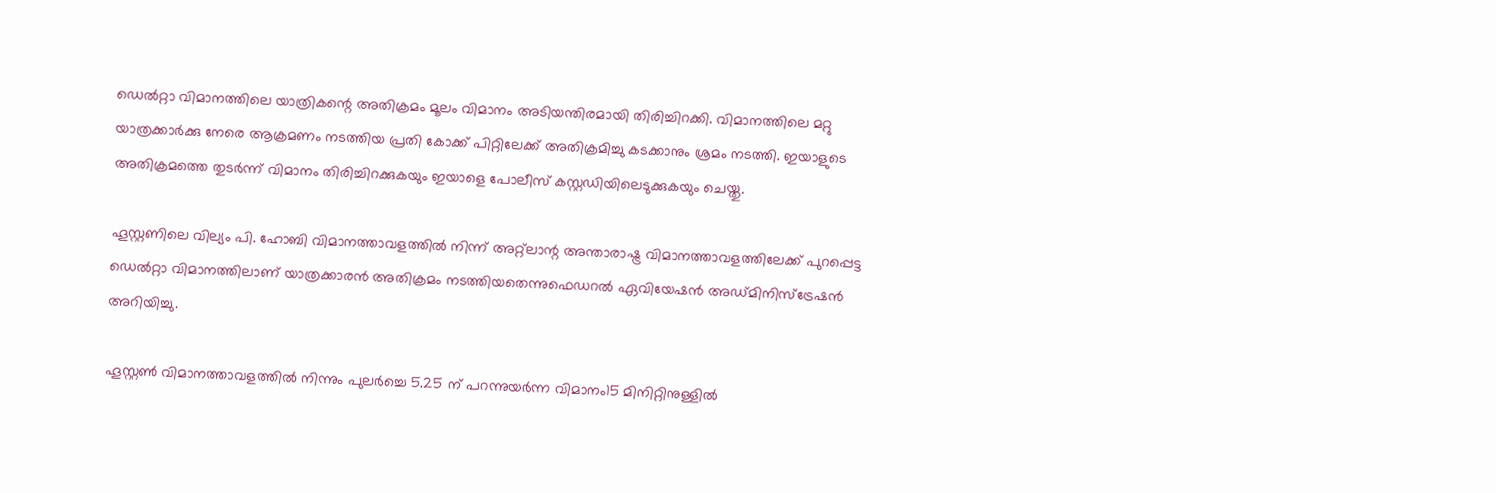ഡെല്‍റ്റാ വിമാനത്തിലെ യാത്രികന്റെ അതിക്രമം മൂലം വിമാനം അടിയന്തിരമായി തിരിച്ചിറക്കി. വിമാനത്തിലെ മറ്റു യാത്രക്കാര്‍ക്കു നേരെ ആക്രമണം നടത്തിയ പ്രതി കോക്ക് പിറ്റിലേക്ക് അതിക്രമിച്ചു കടക്കാനും ശ്രമം നടത്തി. ഇയാളുടെ അതിക്രമത്തെ തുടര്‍ന്ന് വിമാനം തിരിച്ചിറക്കുകയും ഇയാളെ പോലീസ് കസ്റ്റഡിയിലെടുക്കുകയും ചെയ്തു.

ഹൂസ്റ്റണിലെ വില്യം പി. ഹോബി വിമാനത്താവളത്തില്‍ നിന്ന് അറ്റ്ലാന്റ അന്താരാഷ്ട്ര വിമാനത്താവളത്തിലേക്ക് പുറപ്പെട്ട ഡെല്‍റ്റാ വിമാനത്തിലാണ് യാത്രക്കാരന്‍ അതിക്രമം നടത്തിയതെന്നുഫെഡറല്‍ ഏവിയേഷന്‍ അഡ്മിനിസ്ട്രേഷന്‍ അറിയിച്ചു.

ഹൂസ്റ്റണ്‍ വിമാനത്താവളത്തില്‍ നിന്നും പുലര്‍ച്ചെ 5.25 ന് പറന്നുയര്‍ന്ന വിമാനം15 മിനിറ്റിനുള്ളില്‍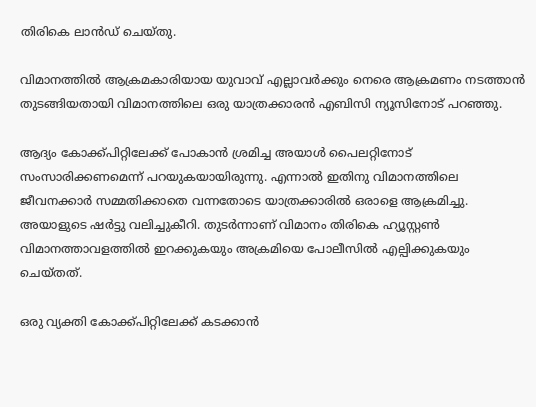തിരികെ ലാന്‍ഡ് ചെയ്തു.

വിമാനത്തില്‍ ആക്രമകാരിയായ യുവാവ് എല്ലാവര്‍ക്കും നെരെ ആക്രമണം നടത്താന്‍ തുടങ്ങിയതായി വിമാനത്തിലെ ഒരു യാത്രക്കാരന്‍ എബിസി ന്യൂസിനോട് പറഞ്ഞു.

ആദ്യം കോക്ക്പിറ്റിലേക്ക് പോകാന്‍ ശ്രമിച്ച അയാള്‍ പൈലറ്റിനോട് സംസാരിക്കണമെന്ന് പറയുകയായിരുന്നു. എന്നാല്‍ ഇതിനു വിമാനത്തിലെ ജീവനക്കാര്‍ സമ്മതിക്കാതെ വന്നതോടെ യാത്രക്കാരില്‍ ഒരാളെ ആക്രമിച്ചു. അയാളുടെ ഷര്‍ട്ടു വലിച്ചുകീറി. തുടര്‍ന്നാണ് വിമാനം തിരികെ ഹ്യൂസ്റ്റണ്‍ വിമാനത്താവളത്തില്‍ ഇറക്കുകയും അക്രമിയെ പോലീസില്‍ എല്പിക്കുകയും ചെയ്തത്.

ഒരു വ്യക്തി കോക്ക്പിറ്റിലേക്ക് കടക്കാന്‍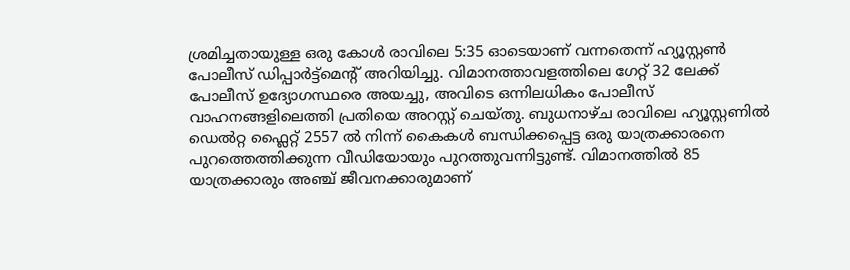ശ്രമിച്ചതായുള്ള ഒരു കോള്‍ രാവിലെ 5:35 ഓടെയാണ് വന്നതെന്ന് ഹ്യൂസ്റ്റണ്‍ പോലീസ് ഡിപ്പാര്‍ട്ട്‌മെന്റ് അറിയിച്ചു. വിമാനത്താവളത്തിലെ ഗേറ്റ് 32 ലേക്ക് പോലീസ് ഉദ്യോഗസ്ഥരെ അയച്ചു, അവിടെ ഒന്നിലധികം പോലീസ് വാഹനങ്ങളിലെത്തി പ്രതിയെ അറസ്റ്റ് ചെയ്തു. ബുധനാഴ്ച രാവിലെ ഹ്യൂസ്റ്റണില്‍ ഡെല്‍റ്റ ഫ്ലൈറ്റ് 2557 ല്‍ നിന്ന് കൈകള്‍ ബന്ധിക്കപ്പെട്ട ഒരു യാത്രക്കാരനെ പുറത്തെത്തിക്കുന്ന വീഡിയോയും പുറത്തുവന്നിട്ടുണ്ട്. വിമാനത്തില്‍ 85 യാത്രക്കാരും അഞ്ച് ജീവനക്കാരുമാണ്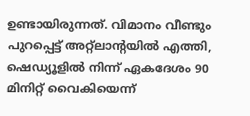ഉണ്ടായിരുന്നത്. വിമാനം വീണ്ടും പുറപ്പെട്ട് അറ്റ്ലാന്റയില്‍ എത്തി, ഷെഡ്യൂളില്‍ നിന്ന് ഏകദേശം 90 മിനിറ്റ് വൈകിയെന്ന്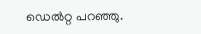ഡെല്‍റ്റ പറഞ്ഞു.